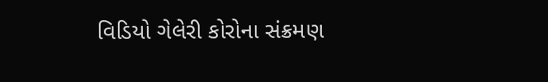વિડિયો ગેલેરી કોરોના સંક્રમણ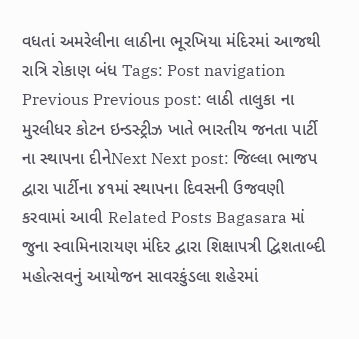વધતાં અમરેલીના લાઠીના ભૂરખિયા મંદિરમાં આજથી રાત્રિ રોકાણ બંધ Tags: Post navigation Previous Previous post: લાઠી તાલુકા ના મુરલીધર કોટન ઇન્ડસ્ટ્રીઝ ખાતે ભારતીય જનતા પાર્ટી ના સ્થાપના દીનેNext Next post: જિલ્લા ભાજપ દ્વારા પાર્ટીના ૪૧માં સ્થાપના દિવસની ઉજવણી કરવામાં આવી Related Posts Bagasara માં જુના સ્વામિનારાયણ મંદિર દ્વારા શિક્ષાપત્રી દ્વિશતાબ્દી મહોત્સવનું આયોજન સાવરકુંડલા શહેરમાં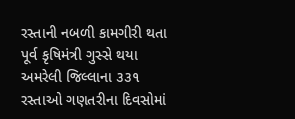રસ્તાની નબળી કામગીરી થતા પૂર્વ કૃષિમંત્રી ગુસ્સે થયા અમરેલી જિલ્લાના ૩૩૧ રસ્તાઓ ગણતરીના દિવસોમાં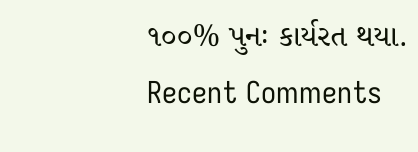૧૦૦% પુનઃ કાર્યરત થયા.
Recent Comments